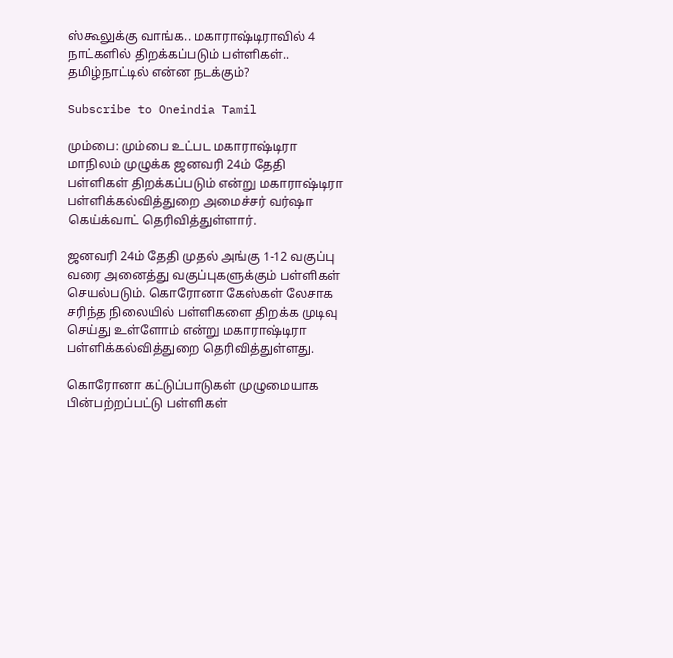ஸ்கூலுக்கு வாங்க.. மகாராஷ்டிராவில் 4 நாட்களில் திறக்கப்படும் பள்ளிகள்.. தமிழ்நாட்டில் என்ன நடக்கும்?

Subscribe to Oneindia Tamil

மும்பை: மும்பை உட்பட மகாராஷ்டிரா மாநிலம் முழுக்க ஜனவரி 24ம் தேதி பள்ளிகள் திறக்கப்படும் என்று மகாராஷ்டிரா பள்ளிக்கல்வித்துறை அமைச்சர் வர்ஷா கெய்க்வாட் தெரிவித்துள்ளார்.

ஜனவரி 24ம் தேதி முதல் அங்கு 1-12 வகுப்பு வரை அனைத்து வகுப்புகளுக்கும் பள்ளிகள் செயல்படும். கொரோனா கேஸ்கள் லேசாக சரிந்த நிலையில் பள்ளிகளை திறக்க முடிவு செய்து உள்ளோம் என்று மகாராஷ்டிரா பள்ளிக்கல்வித்துறை தெரிவித்துள்ளது.

கொரோனா கட்டுப்பாடுகள் முழுமையாக பின்பற்றப்பட்டு பள்ளிகள்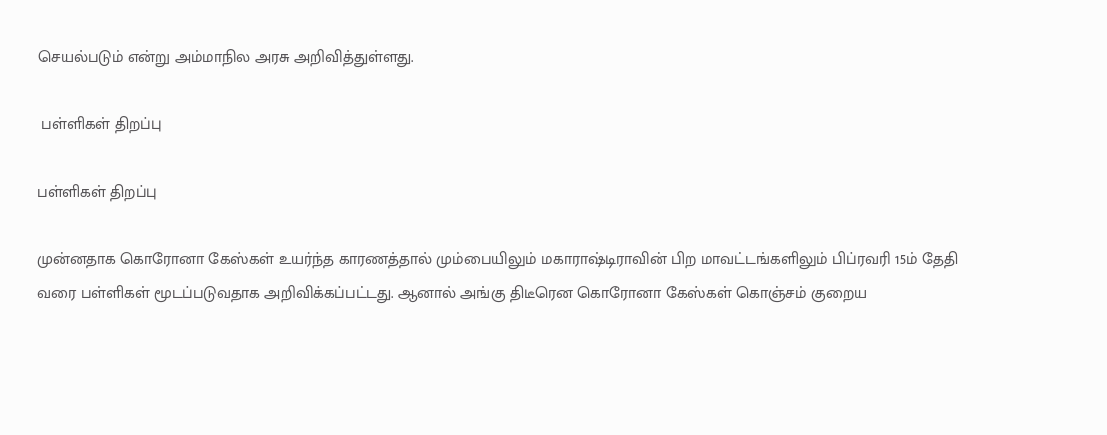செயல்படும் என்று அம்மாநில அரசு அறிவித்துள்ளது.

 பள்ளிகள் திறப்பு

பள்ளிகள் திறப்பு

முன்னதாக கொரோனா கேஸ்கள் உயர்ந்த காரணத்தால் மும்பையிலும் மகாராஷ்டிராவின் பிற மாவட்டங்களிலும் பிப்ரவரி 15ம் தேதி வரை பள்ளிகள் மூடப்படுவதாக அறிவிக்கப்பட்டது. ஆனால் அங்கு திடீரென கொரோனா கேஸ்கள் கொஞ்சம் குறைய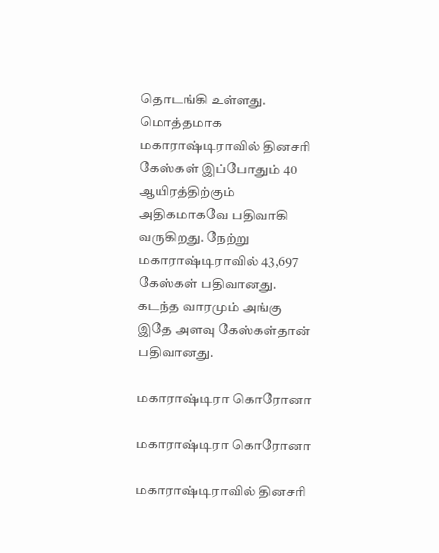தொடங்கி உள்ளது. மொத்தமாக மகாராஷ்டிராவில் தினசரி கேஸ்கள் இப்போதும் 40 ஆயிரத்திற்கும் அதிகமாகவே பதிவாகி வருகிறது. நேற்று மகாராஷ்டிராவில் 43,697 கேஸ்கள் பதிவானது. கடந்த வாரமும் அங்கு இதே அளவு கேஸ்கள்தான் பதிவானது.

மகாராஷ்டிரா கொரோனா

மகாராஷ்டிரா கொரோனா

மகாராஷ்டிராவில் தினசரி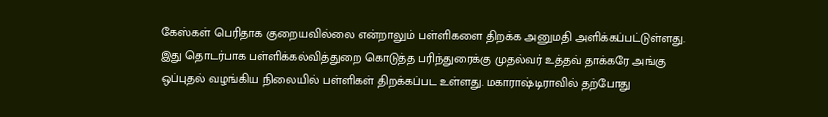கேஸ்கள் பெரிதாக குறையவில்லை என்றாலும் பள்ளிகளை திறக்க அனுமதி அளிக்கப்பட்டுள்ளது. இது தொடர்பாக பள்ளிக்கல்வித்துறை கொடுத்த பரிந்துரைக்கு முதல்வர் உத்தவ் தாக்கரே அங்கு ஒப்புதல் வழங்கிய நிலையில் பள்ளிகள் திறக்கப்பட உள்ளது. மகாராஷ்டிராவில் தற்போது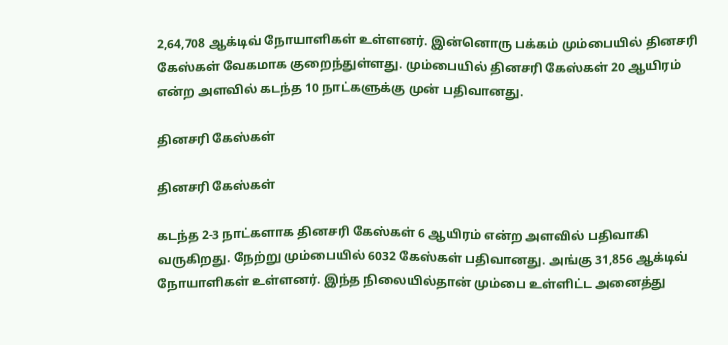2,64,708 ஆக்டிவ் நோயாளிகள் உள்ளனர். இன்னொரு பக்கம் மும்பையில் தினசரி கேஸ்கள் வேகமாக குறைந்துள்ளது. மும்பையில் தினசரி கேஸ்கள் 20 ஆயிரம் என்ற அளவில் கடந்த 10 நாட்களுக்கு முன் பதிவானது.

தினசரி கேஸ்கள்

தினசரி கேஸ்கள்

கடந்த 2-3 நாட்களாக தினசரி கேஸ்கள் 6 ஆயிரம் என்ற அளவில் பதிவாகி வருகிறது. நேற்று மும்பையில் 6032 கேஸ்கள் பதிவானது. அங்கு 31,856 ஆக்டிவ் நோயாளிகள் உள்ளனர். இந்த நிலையில்தான் மும்பை உள்ளிட்ட அனைத்து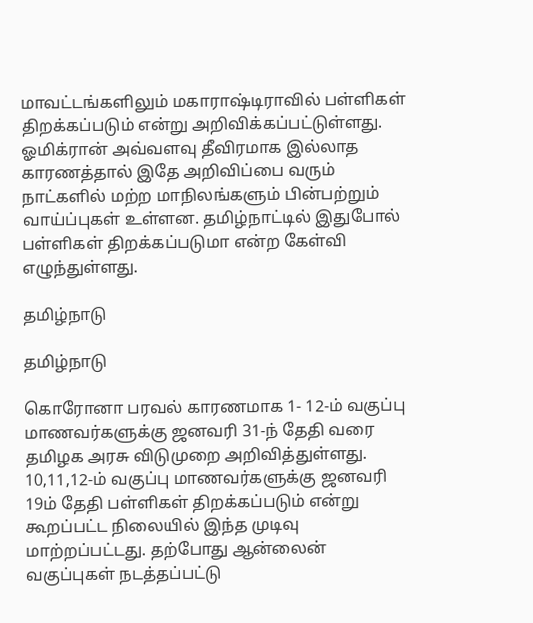மாவட்டங்களிலும் மகாராஷ்டிராவில் பள்ளிகள் திறக்கப்படும் என்று அறிவிக்கப்பட்டுள்ளது. ஓமிக்ரான் அவ்வளவு தீவிரமாக இல்லாத காரணத்தால் இதே அறிவிப்பை வரும் நாட்களில் மற்ற மாநிலங்களும் பின்பற்றும் வாய்ப்புகள் உள்ளன. தமிழ்நாட்டில் இதுபோல் பள்ளிகள் திறக்கப்படுமா என்ற கேள்வி எழுந்துள்ளது.

தமிழ்நாடு

தமிழ்நாடு

கொரோனா பரவல் காரணமாக 1- 12-ம் வகுப்பு மாணவர்களுக்கு ஜனவரி 31-ந் தேதி வரை தமிழக அரசு விடுமுறை அறிவித்துள்ளது. 10,11,12-ம் வகுப்பு மாணவர்களுக்கு ஜனவரி 19ம் தேதி பள்ளிகள் திறக்கப்படும் என்று கூறப்பட்ட நிலையில் இந்த முடிவு மாற்றப்பட்டது. தற்போது ஆன்லைன் வகுப்புகள் நடத்தப்பட்டு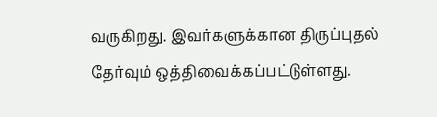வருகிறது. இவர்களுக்கான திருப்புதல் தேர்வும் ஒத்திவைக்கப்பட்டுள்ளது.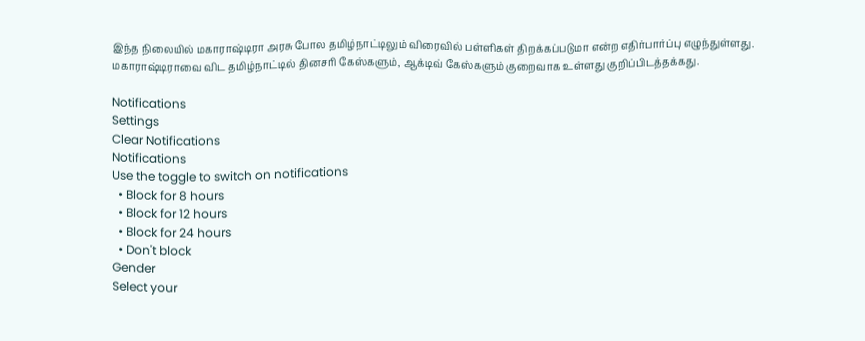இந்த நிலையில் மகாராஷ்டிரா அரசு போல தமிழ்நாட்டிலும் விரைவில் பள்ளிகள் திறக்கப்படுமா என்ற எதிர்பார்ப்பு எழுந்துள்ளது. மகாராஷ்டிராவை விட தமிழ்நாட்டில் தினசரி கேஸ்களும், ஆக்டிவ் கேஸ்களும் குறைவாக உள்ளது குறிப்பிடத்தக்கது.

Notifications
Settings
Clear Notifications
Notifications
Use the toggle to switch on notifications
  • Block for 8 hours
  • Block for 12 hours
  • Block for 24 hours
  • Don't block
Gender
Select your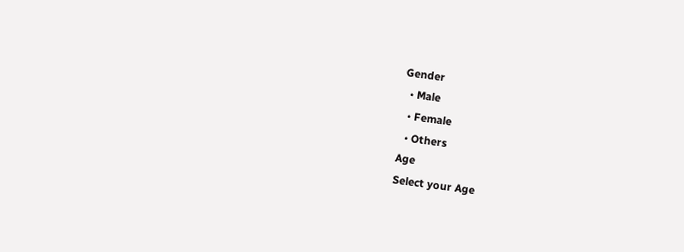Gender
  • Male
  • Female
  • Others
Age
Select your Age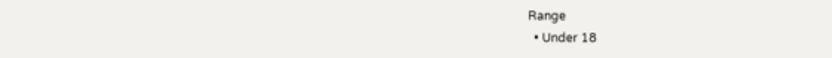Range
  • Under 18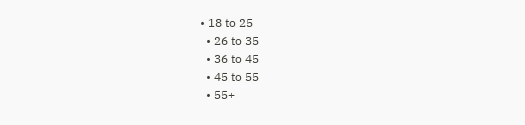• 18 to 25
  • 26 to 35
  • 36 to 45
  • 45 to 55
  • 55+